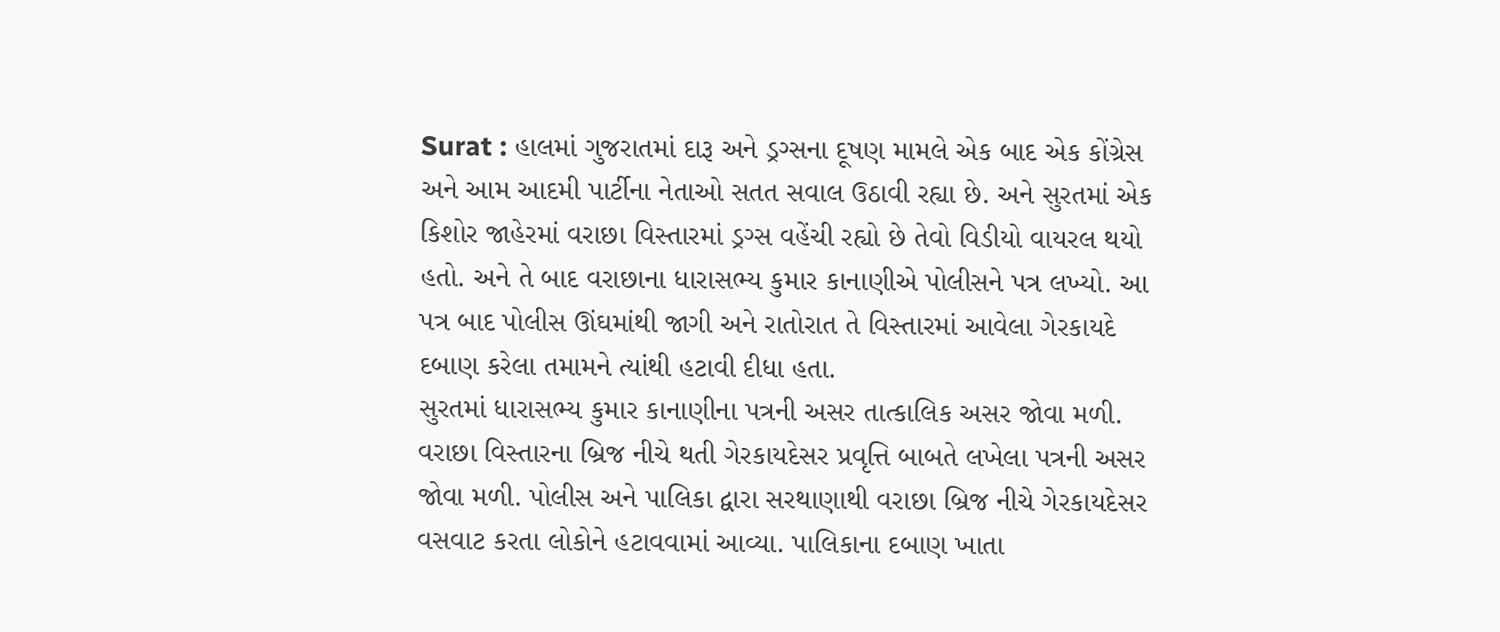Surat : હાલમાં ગુજરાતમાં દારૂ અને ડ્રગ્સના દૂષણ મામલે એક બાદ એક કોંગ્રેસ અને આમ આદમી પાર્ટીના નેતાઓ સતત સવાલ ઉઠાવી રહ્યા છે. અને સુરતમાં એક કિશોર જાહેરમાં વરાછા વિસ્તારમાં ડ્રગ્સ વહેંચી રહ્યો છે તેવો વિડીયો વાયરલ થયો હતો. અને તે બાદ વરાછાના ધારાસભ્ય કુમાર કાનાણીએ પોલીસને પત્ર લખ્યો. આ પત્ર બાદ પોલીસ ઊંઘમાંથી જાગી અને રાતોરાત તે વિસ્તારમાં આવેલા ગેરકાયદે દબાણ કરેલા તમામને ત્યાંથી હટાવી દીધા હતા.
સુરતમાં ધારાસભ્ય કુમાર કાનાણીના પત્રની અસર તાત્કાલિક અસર જોવા મળી. વરાછા વિસ્તારના બ્રિજ નીચે થતી ગેરકાયદેસર પ્રવૃત્તિ બાબતે લખેલા પત્રની અસર જોવા મળી. પોલીસ અને પાલિકા દ્વારા સરથાણાથી વરાછા બ્રિજ નીચે ગેરકાયદેસર વસવાટ કરતા લોકોને હટાવવામાં આવ્યા. પાલિકાના દબાણ ખાતા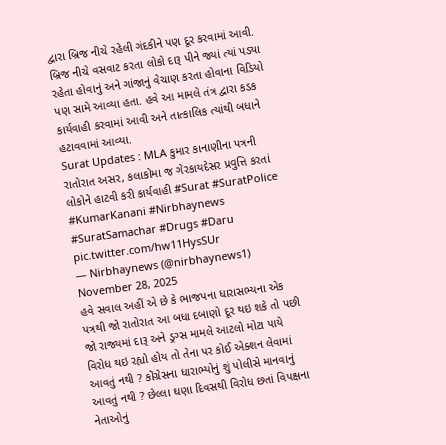દ્વારા બ્રિજ નીચે રહેલી ગંદકીને પણ દૂર કરવામાં આવી. બ્રિજ નીચે વસવાટ કરતા લોકો દારૂ પીને જ્યાં ત્યાં પડ્યા રહેતા હોવાનું અને ગાંજાનું વેચાણ કરતા હોવાના વિડિયો પણ સામે આવ્યા હતા. હવે આ મામલે તંત્ર દ્વારા કડક કાર્યવાહી કરવામાં આવી અને તાત્કાલિક ત્યાંથી બધાને હટાવવામાં આવ્યા.
Surat Updates : MLA કુમાર કાનાણીના પત્રની રાતોરાત અસર, કલાકોમા જ ગેરકાયદેસર પ્રવુત્તિ કરતાં લોકોને હાટવી કરી કાર્યવાહી #Surat #SuratPolice #KumarKanani #Nirbhaynews #SuratSamachar #Drugs #Daru pic.twitter.com/hw11HysSUr
— Nirbhaynews (@nirbhaynews1) November 28, 2025
હવે સવાલ અહીં એ છે કે ભાજપના ધારાસભ્યના એક પત્રથી જો રાતોરાત આ બધા દબાણો દૂર થઇ શકે તો પછી જો રાજ્યમાં દારૂ અને ડ્રગ્સ મામલે આટલો મોટા પાયે વિરોધ થઇ રહ્યો હોય તો તેના પર કોઈ એક્શન લેવામાં આવતું નથી ? કોંગ્રેસના ધારાભ્યોનું શું પોલીસે માનવાનું આવતું નથી ? છેલ્લા ઘણા દિવસથી વિરોધ છતાં વિપક્ષના નેતાઓનું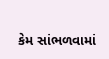કેમ સાંભળવામાં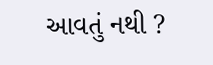આવતું નથી ?